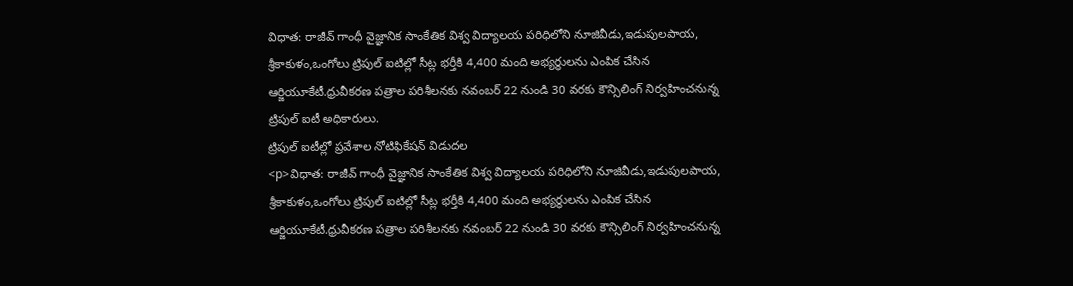విధాత: రాజీవ్ గాంధీ వైజ్ఞానిక సాంకేతిక విశ్వ విద్యాలయ పరిధిలోని నూజివీడు,ఇడుపులపాయ, శ్రీకాకుళం,ఒంగోలు ట్రిపుల్ ఐటిల్లో సీట్ల భర్తీకి 4,400 మంది అభ్యర్థులను ఎంపిక చేసిన ఆర్జియూకేటీ.ధ్రువీకరణ పత్రాల పరిశీలనకు నవంబర్ 22 నుండి 30 వరకు కౌన్సిలింగ్ నిర్వహించనున్న ట్రిపుల్ ఐటీ అధికారులు.
ట్రిపుల్ ఐటీల్లో ప్రవేశాల నోటిఫికేషన్ విడుదల
<p>విధాత: రాజీవ్ గాంధీ వైజ్ఞానిక సాంకేతిక విశ్వ విద్యాలయ పరిధిలోని నూజివీడు,ఇడుపులపాయ, శ్రీకాకుళం,ఒంగోలు ట్రిపుల్ ఐటిల్లో సీట్ల భర్తీకి 4,400 మంది అభ్యర్థులను ఎంపిక చేసిన ఆర్జియూకేటీ.ధ్రువీకరణ పత్రాల పరిశీలనకు నవంబర్ 22 నుండి 30 వరకు కౌన్సిలింగ్ నిర్వహించనున్న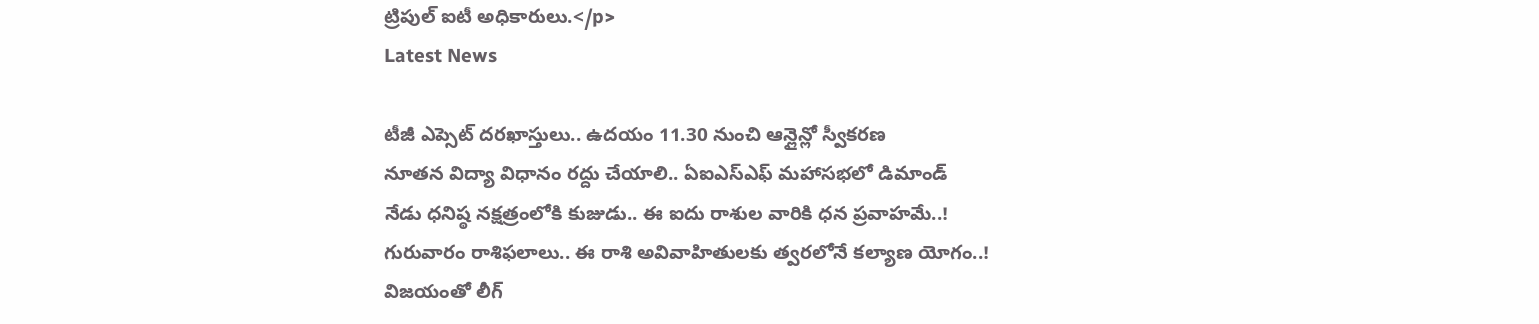ట్రిపుల్ ఐటీ అధికారులు.</p>
Latest News

టీజీ ఎప్సెట్ దరఖాస్తులు.. ఉదయం 11.30 నుంచి ఆన్లైన్లో స్వీకరణ
నూతన విద్యా విధానం రద్దు చేయాలి.. ఏఐఎస్ఎఫ్ మహాసభలో డిమాండ్
నేడు ధనిష్ఠ నక్షత్రంలోకి కుజుడు.. ఈ ఐదు రాశుల వారికి ధన ప్రవాహమే..!
గురువారం రాశిఫలాలు.. ఈ రాశి అవివాహితులకు త్వరలోనే కల్యాణ యోగం..!
విజయంతో లీగ్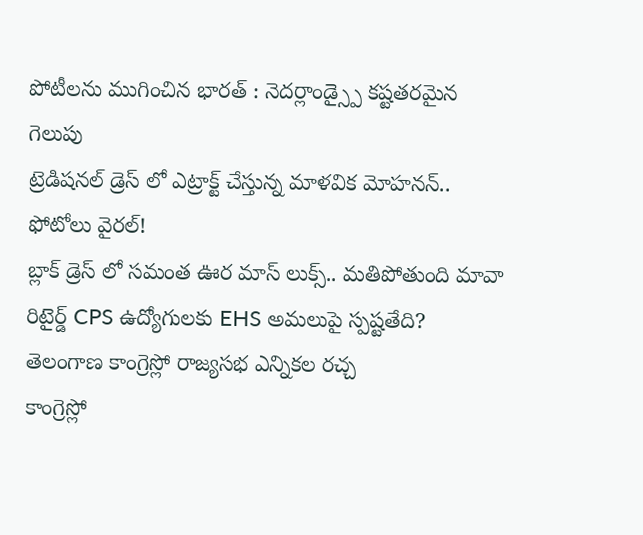పోటీలను ముగించిన భారత్ : నెదర్లాండ్స్పై కష్టతరమైన గెలుపు
ట్రెడిషనల్ డ్రెస్ లో ఎట్రాక్ట్ చేస్తున్న మాళవిక మోహనన్.. ఫోటోలు వైరల్!
బ్లాక్ డ్రెస్ లో సమంత ఊర మాస్ లుక్స్.. మతిపోతుంది మావా
రిటైర్డ్ CPS ఉద్యోగులకు EHS అమలుపై స్పష్టతేది?
తెలంగాణ కాంగ్రెస్లో రాజ్యసభ ఎన్నికల రచ్చ
కాంగ్రెస్లో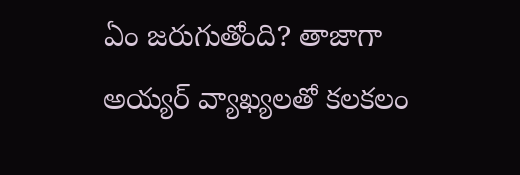ఏం జరుగుతోంది? తాజాగా అయ్యర్ వ్యాఖ్యలతో కలకలం